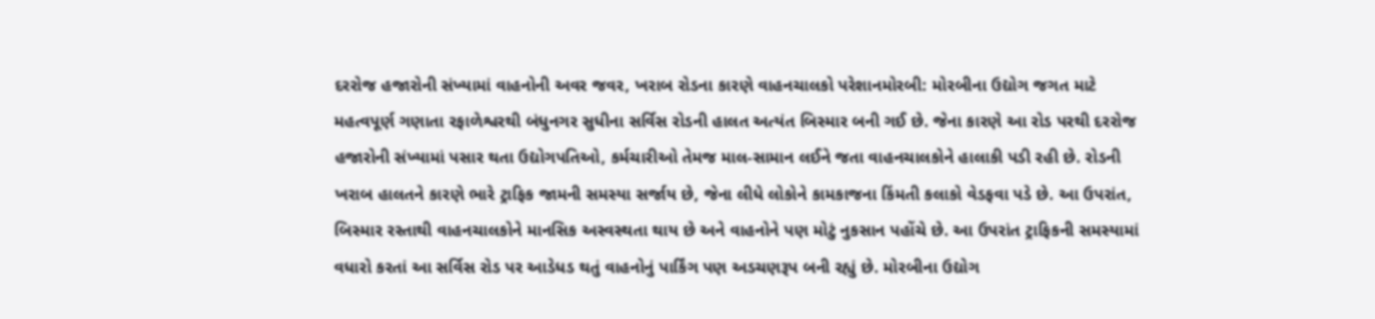દરરોજ હજારોની સંખ્યામાં વાહનોની અવર જવર, ખરાબ રોડના કારણે વાહનચાલકો પરેશાનમોરબી: મોરબીના ઉદ્યોગ જગત માટે મહત્વપૂર્ણ ગણાતા રફાળેશ્વરથી બંધુનગર સુધીના સર્વિસ રોડની હાલત અત્યંત બિસ્માર બની ગઈ છે. જેના કારણે આ રોડ પરથી દરરોજ હજારોની સંખ્યામાં પસાર થતા ઉદ્યોગપતિઓ, કર્મચારીઓ તેમજ માલ-સામાન લઈને જતા વાહનચાલકોને હાલાકી પડી રહી છે. રોડની ખરાબ હાલતને કારણે ભારે ટ્રાફિક જામની સમસ્યા સર્જાય છે, જેના લીધે લોકોને કામકાજના કિંમતી કલાકો વેડફવા પડે છે. આ ઉપરાંત, બિસ્માર રસ્તાથી વાહનચાલકોને માનસિક અસ્વસ્થતા થાય છે અને વાહનોને પણ મોટું નુકસાન પહોંચે છે. આ ઉપરાંત ટ્રાફિકની સમસ્યામાં વધારો કરતાં આ સર્વિસ રોડ પર આડેધડ થતું વાહનોનું પાર્કિંગ પણ અડચણરૂપ બની રહ્યું છે. મોરબીના ઉદ્યોગ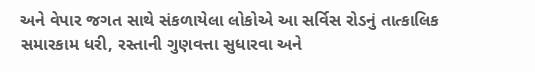અને વેપાર જગત સાથે સંકળાયેલા લોકોએ આ સર્વિસ રોડનું તાત્કાલિક સમારકામ ધરી, રસ્તાની ગુણવત્તા સુધારવા અને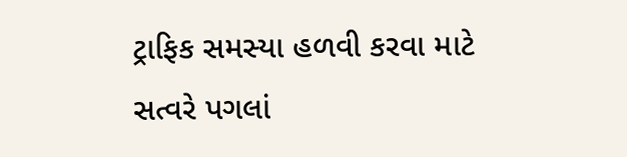ટ્રાફિક સમસ્યા હળવી કરવા માટે સત્વરે પગલાં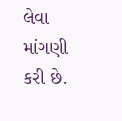લેવા માંગણી કરી છે.